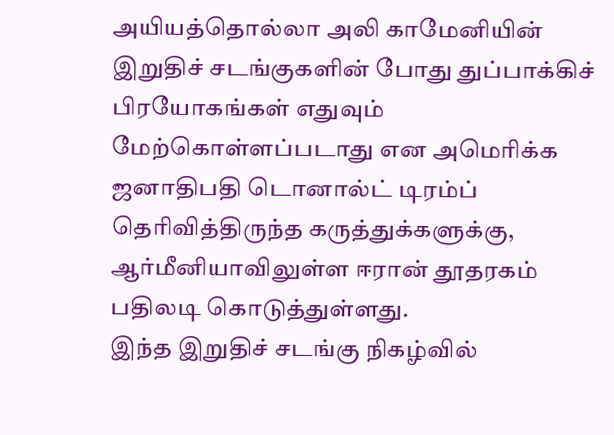அயியத்தொல்லா அலி காமேனியின் இறுதிச் சடங்குகளின் போது துப்பாக்கிச் பிரயோகங்கள் எதுவும் மேற்கொள்ளப்படாது என அமெரிக்க ஜனாதிபதி டொனால்ட் டிரம்ப் தெரிவித்திருந்த கருத்துக்களுக்கு, ஆர்மீனியாவிலுள்ள ஈரான் தூதரகம் பதிலடி கொடுத்துள்ளது.
இந்த இறுதிச் சடங்கு நிகழ்வில்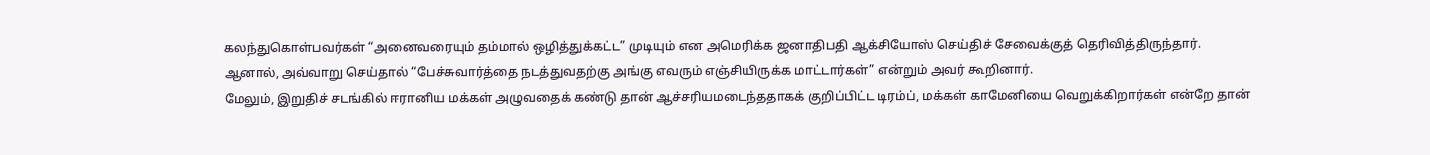கலந்துகொள்பவர்கள் “அனைவரையும் தம்மால் ஒழித்துக்கட்ட” முடியும் என அமெரிக்க ஜனாதிபதி ஆக்சியோஸ் செய்திச் சேவைக்குத் தெரிவித்திருந்தார்.
ஆனால், அவ்வாறு செய்தால் “பேச்சுவார்த்தை நடத்துவதற்கு அங்கு எவரும் எஞ்சியிருக்க மாட்டார்கள்” என்றும் அவர் கூறினார்.
மேலும், இறுதிச் சடங்கில் ஈரானிய மக்கள் அழுவதைக் கண்டு தான் ஆச்சரியமடைந்ததாகக் குறிப்பிட்ட டிரம்ப், மக்கள் காமேனியை வெறுக்கிறார்கள் என்றே தான்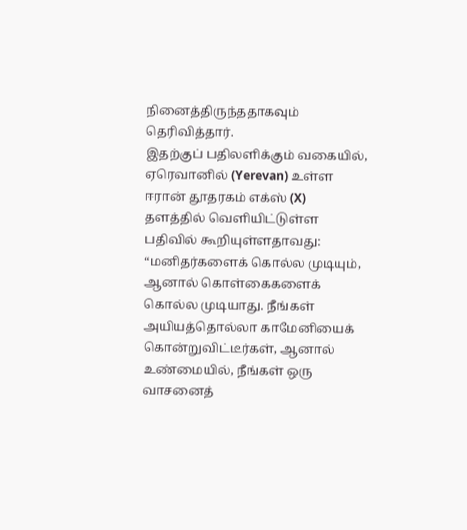நினைத்திருந்ததாகவும் தெரிவித்தார்.
இதற்குப் பதிலளிக்கும் வகையில், ஏரெவானில் (Yerevan) உள்ள ஈரான் தூதரகம் எக்ஸ் (X) தளத்தில் வெளியிட்டுள்ள பதிவில் கூறியுள்ளதாவது:
“மனிதர்களைக் கொல்ல முடியும், ஆனால் கொள்கைகளைக் கொல்ல முடியாது. நீங்கள் அயியத்தொல்லா காமேனியைக் கொன்றுவிட்டீர்கள், ஆனால் உண்மையில், நீங்கள் ஒரு வாசனைத்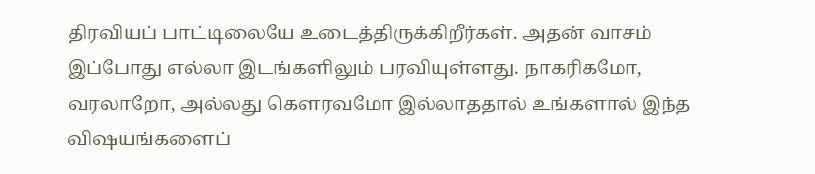திரவியப் பாட்டிலையே உடைத்திருக்கிறீர்கள். அதன் வாசம் இப்போது எல்லா இடங்களிலும் பரவியுள்ளது. நாகரிகமோ, வரலாறோ, அல்லது கௌரவமோ இல்லாததால் உங்களால் இந்த விஷயங்களைப்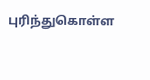புரிந்துகொள்ள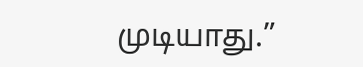முடியாது.”